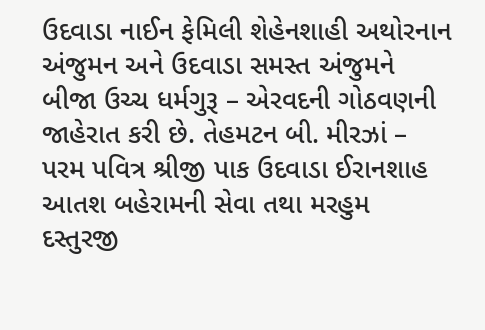ઉદવાડા નાઈન ફેમિલી શેહેનશાહી અથોરનાન અંજુમન અને ઉદવાડા સમસ્ત અંજુમને બીજા ઉચ્ચ ધર્મગુરૂ – એરવદની ગોઠવણની જાહેરાત કરી છે. તેહમટન બી. મીરઝાં – પરમ પવિત્ર શ્રીજી પાક ઉદવાડા ઈરાનશાહ આતશ બહેરામની સેવા તથા મરહુમ દસ્તુરજી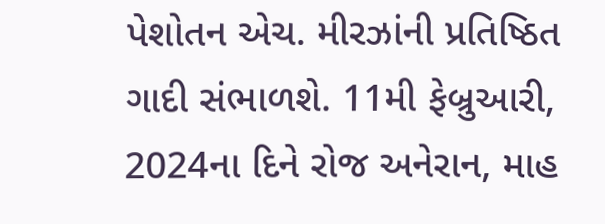પેશોતન એચ. મીરઝાંની પ્રતિષ્ઠિત ગાદી સંભાળશે. 11મી ફેબ્રુઆરી, 2024ના દિને રોજ અનેરાન, માહ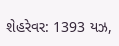શેહરેવર: 1393 યઝ,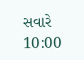સવારે 10:00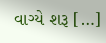વાગ્યે શરૂ […]